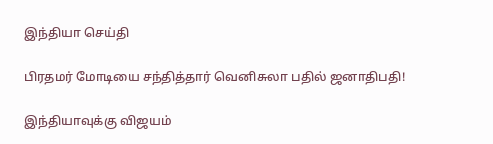இந்தியா செய்தி

பிரதமர் மோடியை சந்தித்தார் வெனிசுலா பதில் ஜனாதிபதி!

இந்தியாவுக்கு விஜயம்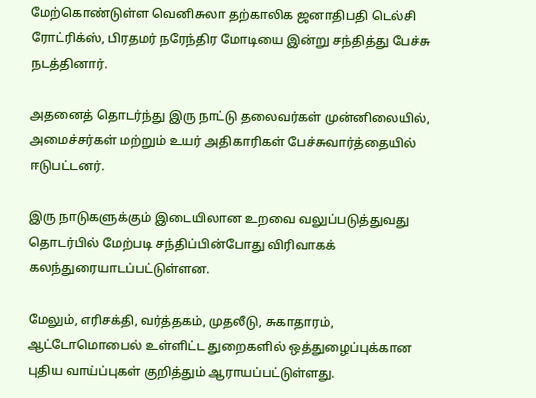மேற்கொண்டுள்ள வெனிசுலா தற்காலிக ஜனாதிபதி டெல்சி ரோட்ரிக்ஸ், பிரதமர் நரேந்திர மோடியை இன்று சந்தித்து பேச்சு நடத்தினார்.

அதனைத் தொடர்ந்து இரு நாட்டு தலைவர்கள் முன்னிலையில், அமைச்சர்கள் மற்றும் உயர் அதிகாரிகள் பேச்சுவார்த்தையில் ஈடுபட்டனர்.

இரு நாடுகளுக்கும் இடையிலான உறவை வலுப்படுத்துவது தொடர்பில் மேற்படி சந்திப்பின்போது விரிவாகக் கலந்துரையாடப்பட்டுள்ளன.

மேலும், எரிசக்தி, வர்த்தகம், முதலீடு, சுகாதாரம், ஆட்டோமொபைல் உள்ளிட்ட துறைகளில் ஒத்துழைப்புக்கான புதிய வாய்ப்புகள் குறித்தும் ஆராயப்பட்டுள்ளது.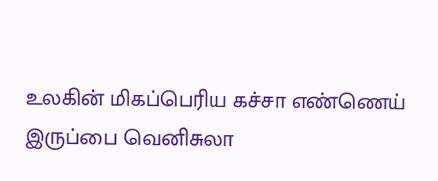உலகின் மிகப்பெரிய கச்சா எண்ணெய் இருப்பை வெனிசுலா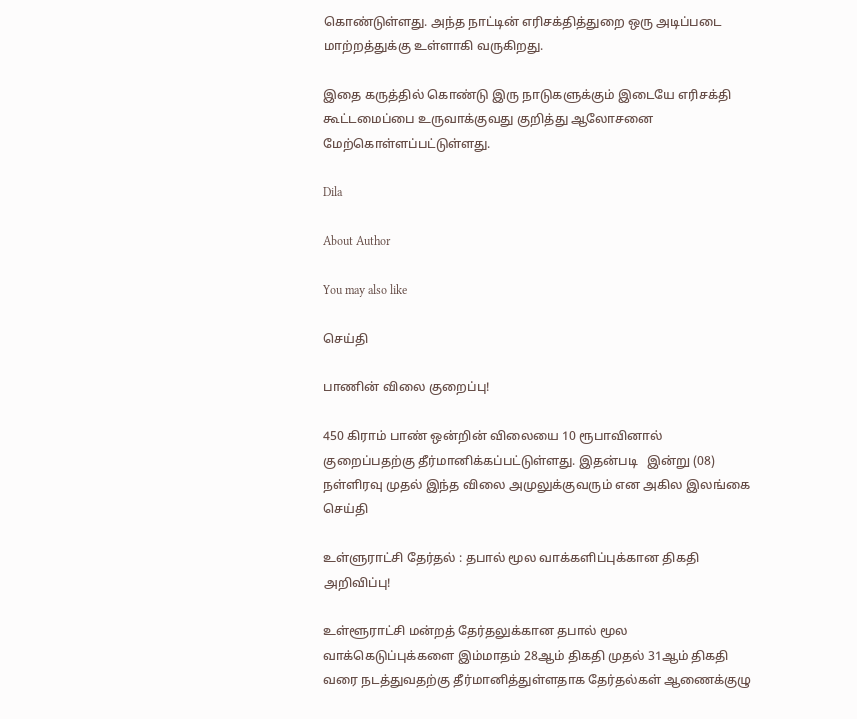கொண்டுள்ளது. அந்த நாட்டின் எரிசக்தித்துறை ஒரு அடிப்படை மாற்றத்துக்கு உள்ளாகி வருகிறது.

இதை கருத்தில் கொண்டு இரு நாடுகளுக்கும் இடையே எரிசக்தி கூட்டமைப்பை உருவாக்குவது குறித்து ஆலோசனை மேற்கொள்ளப்பட்டுள்ளது.

Dila

About Author

You may also like

செய்தி

பாணின் விலை குறைப்பு!

450 கிராம் பாண் ஒன்றின் விலையை 10 ரூபாவினால் குறைப்பதற்கு தீர்மானிக்கப்பட்டுள்ளது. இதன்படி   இன்று (08) நள்ளிரவு முதல் இந்த விலை அமுலுக்குவரும் என அகில இலங்கை
செய்தி

உள்ளுராட்சி தேர்தல் : தபால் மூல வாக்களிப்புக்கான திகதி அறிவிப்பு!

உள்ளூராட்சி மன்றத் தேர்தலுக்கான தபால் மூல வாக்கெடுப்புக்களை இம்மாதம் 28ஆம் திகதி முதல் 31ஆம் திகதி வரை நடத்துவதற்கு தீர்மானித்துள்ளதாக தேர்தல்கள் ஆணைக்குழு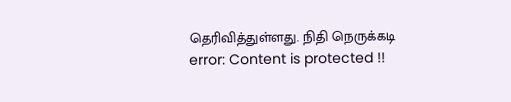தெரிவித்துள்ளது. நிதி நெருக்கடி
error: Content is protected !!